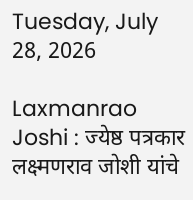Tuesday, July 28, 2026

Laxmanrao Joshi : ज्येष्ठ पत्रकार लक्ष्मणराव जोशी यांचे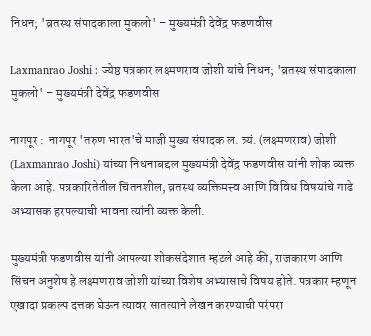निधन; 'व्रतस्थ संपादकाला मुकलो' – मुख्यमंत्री देवेंद्र फडणवीस

Laxmanrao Joshi : ज्येष्ठ पत्रकार लक्ष्मणराव जोशी यांचे निधन; 'व्रतस्थ संपादकाला मुकलो' – मुख्यमंत्री देवेंद्र फडणवीस

नागपूर :  नागपूर 'तरुण भारत'चे माजी मुख्य संपादक ल. त्र्यं. (लक्ष्मणराव) जोशी (Laxmanrao Joshi) यांच्या निधनाबद्दल मुख्यमंत्री देवेंद्र फडणवीस यांनी शोक व्यक्त केला आहे. पत्रकारितेतील चिंतनशील, व्रतस्थ व्यक्तिमत्त्व आणि विविध विषयांचे गाढे अभ्यासक हरपल्याची भावना त्यांनी व्यक्त केली.

मुख्यमंत्री फडणवीस यांनी आपल्या शोकसंदेशात म्हटले आहे की, राजकारण आणि सिंचन अनुशेष हे लक्ष्मणराव जोशी यांच्या विशेष अभ्यासाचे विषय होते. पत्रकार म्हणून एखादा प्रकल्प दत्तक घेऊन त्यावर सातत्याने लेखन करण्याची परंपरा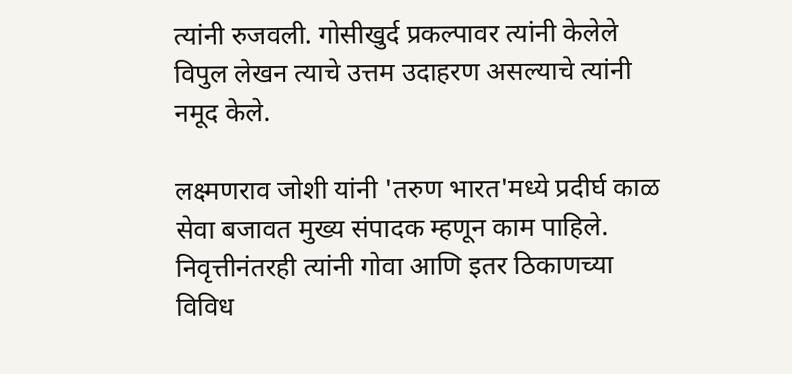त्यांनी रुजवली. गोसीखुर्द प्रकल्पावर त्यांनी केलेले विपुल लेखन त्याचे उत्तम उदाहरण असल्याचे त्यांनी नमूद केले.

लक्ष्मणराव जोशी यांनी 'तरुण भारत'मध्ये प्रदीर्घ काळ सेवा बजावत मुख्य संपादक म्हणून काम पाहिले. निवृत्तीनंतरही त्यांनी गोवा आणि इतर ठिकाणच्या विविध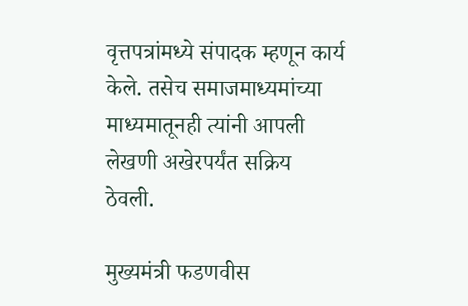वृत्तपत्रांमध्ये संपादक म्हणून कार्य केले. तसेच समाजमाध्यमांच्या माध्यमातूनही त्यांनी आपली लेखणी अखेरपर्यंत सक्रिय ठेवली.

मुख्यमंत्री फडणवीस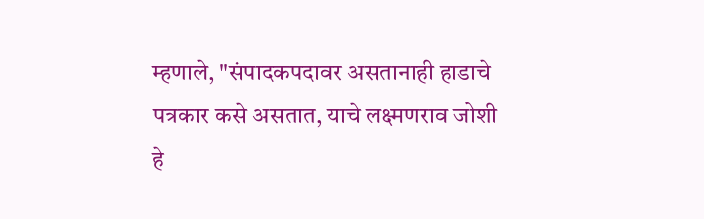म्हणाले, "संपादकपदावर असतानाही हाडाचे पत्रकार कसे असतात, याचे लक्ष्मणराव जोशी हे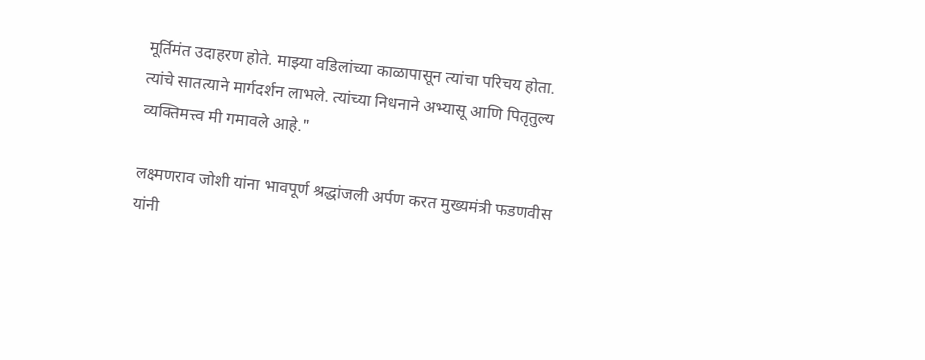मूर्तिमंत उदाहरण होते. माझ्या वडिलांच्या काळापासून त्यांचा परिचय होता. त्यांचे सातत्याने मार्गदर्शन लाभले. त्यांच्या निधनाने अभ्यासू आणि पितृतुल्य व्यक्तिमत्त्व मी गमावले आहे."

लक्ष्मणराव जोशी यांना भावपूर्ण श्रद्धांजली अर्पण करत मुख्यमंत्री फडणवीस यांनी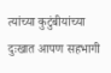त्यांच्या कुटुंबीयांच्या दुःखात आपण सहभागी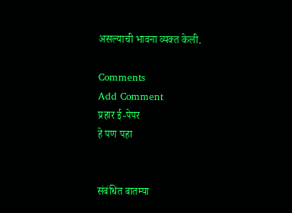असल्याची भावना व्यक्त केली.

Comments
Add Comment
प्रहार ई-पेपर
हे पण पहा


संबंधित बातम्या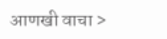आणखी वाचा >